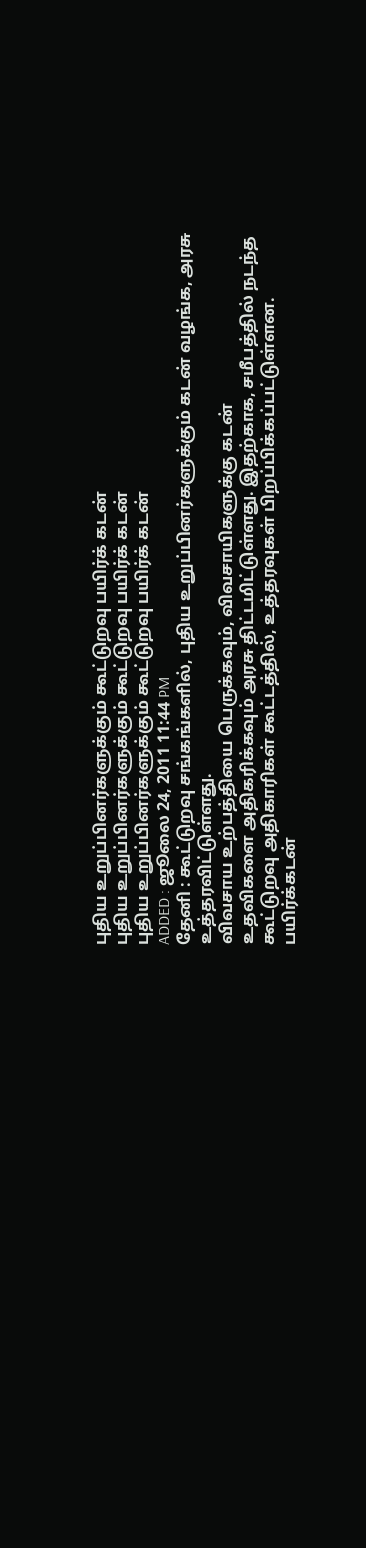புதிய உறுப்பினர்களுக்கும் கூட்டுறவு பயிர்க் கடன்
புதிய உறுப்பினர்களுக்கும் கூட்டுறவு பயிர்க் கடன்
புதிய உறுப்பினர்களுக்கும் கூட்டுறவு பயிர்க் கடன்
ADDED : ஜூலை 24, 2011 11:44 PM
தேனி : கூட்டுறவு சங்கங்களில், புதிய உறுப்பினர்களுக்கும் கடன் வழங்க, அரசு
உத்தரவிட்டுள்ளது.
விவசாய உற்பத்தியை பெருக்கவும், விவசாயிகளுக்கு கடன்
உதவிகளை அதிகரிக்கவும் அரசு திட்டமிட்டுள்ளது. இதற்காக, சமீபத்தில் நடந்த
கூட்டுறவு அதிகாரிகள் கூட்டத்தில், உத்தரவுகள் பிறப்பிக்கப்பட்டுள்ளன.
பயிர்க்கடன்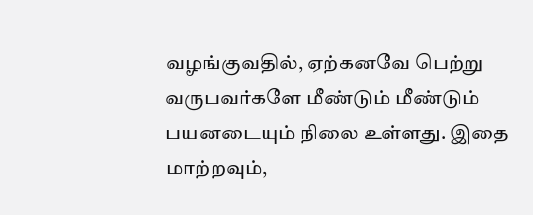வழங்குவதில், ஏற்கனவே பெற்று வருபவர்களே மீண்டும் மீண்டும்
பயனடையும் நிலை உள்ளது. இதை மாற்றவும்,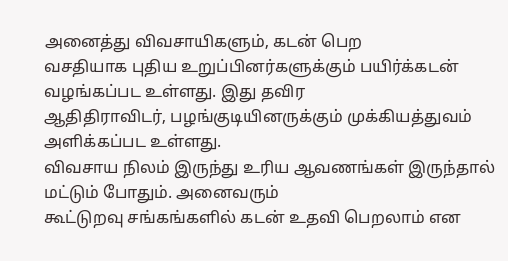அனைத்து விவசாயிகளும், கடன் பெற
வசதியாக புதிய உறுப்பினர்களுக்கும் பயிர்க்கடன் வழங்கப்பட உள்ளது. இது தவிர
ஆதிதிராவிடர், பழங்குடியினருக்கும் முக்கியத்துவம் அளிக்கப்பட உள்ளது.
விவசாய நிலம் இருந்து உரிய ஆவணங்கள் இருந்தால் மட்டும் போதும். அனைவரும்
கூட்டுறவு சங்கங்களில் கடன் உதவி பெறலாம் என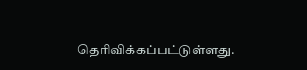தெரிவிக்கப்பட்டுள்ளது.